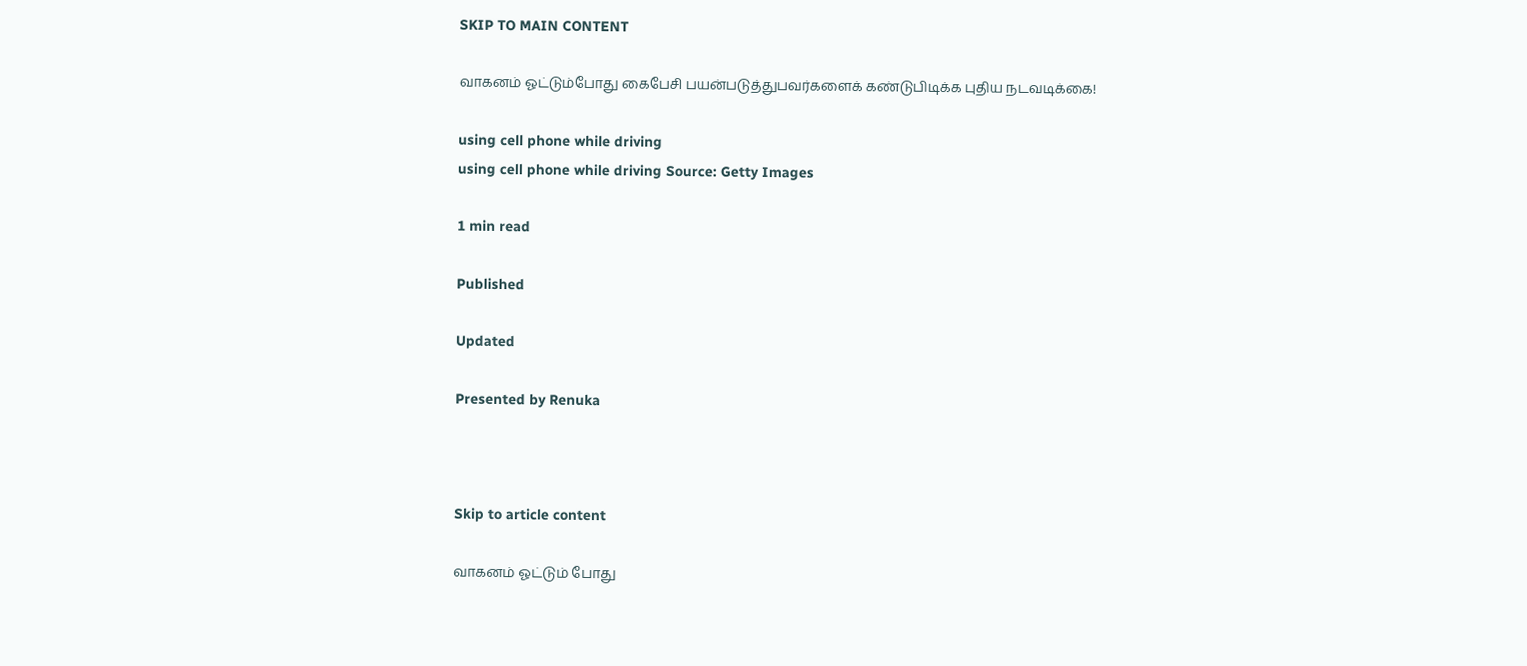SKIP TO MAIN CONTENT

வாகனம் ஓட்டும்போது கைபேசி பயன்படுத்துபவர்களைக் கண்டுபிடிக்க புதிய நடவடிக்கை!

using cell phone while driving
using cell phone while driving Source: Getty Images

1 min read

Published

Updated

Presented by Renuka



Skip to article content

வாகனம் ஓட்டும் போது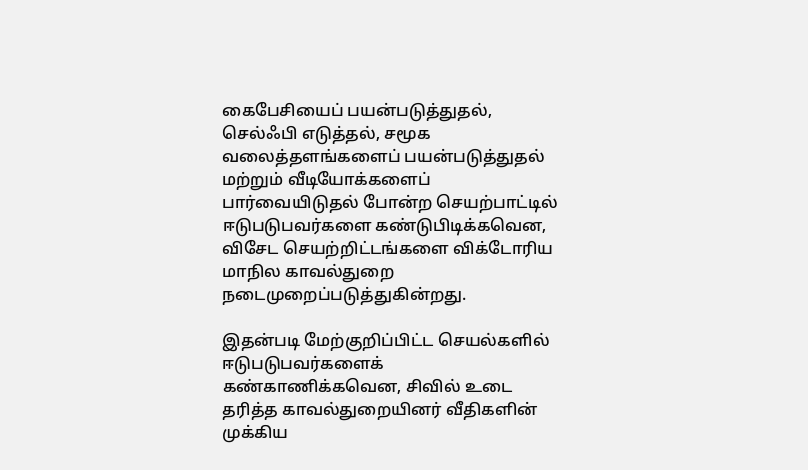கைபேசியைப் பயன்படுத்துதல், செல்ஃபி எடுத்தல், சமூக வலைத்தளங்களைப் பயன்படுத்துதல் மற்றும் வீடியோக்களைப் பார்வையிடுதல் போன்ற செயற்பாட்டில் ஈடுபடுபவர்களை கண்டுபிடிக்கவென, விசேட செயற்றிட்டங்களை விக்டோரிய மாநில காவல்துறை நடைமுறைப்படுத்துகின்றது.

இதன்படி மேற்குறிப்பிட்ட செயல்களில் ஈடுபடுபவர்களைக் கண்காணிக்கவென, சிவில் உடை தரித்த காவல்துறையினர் வீதிகளின் முக்கிய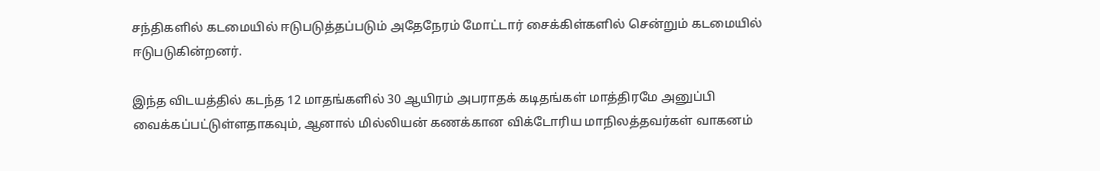சந்திகளில் கடமையில் ஈடுபடுத்தப்படும் அதேநேரம் மோட்டார் சைக்கிள்களில் சென்றும் கடமையில் ஈடுபடுகின்றனர்.

இந்த விடயத்தில் கடந்த 12 மாதங்களில் 30 ஆயிரம் அபராதக் கடிதங்கள் மாத்திரமே அனுப்பி வைக்கப்பட்டுள்ளதாகவும், ஆனால் மில்லியன் கணக்கான விக்டோரிய மாநிலத்தவர்கள் வாகனம்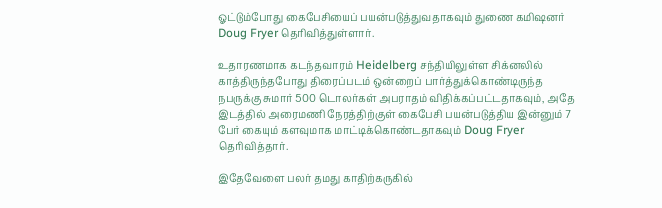ஓட்டும்போது கைபேசியைப் பயன்படுத்துவதாகவும் துணை கமிஷனர் Doug Fryer தெரிவித்துள்ளார்.

உதாரணமாக கடந்தவாரம் Heidelberg சந்தியிலுள்ள சிக்னலில் காத்திருந்தபோது திரைப்படம் ஒன்றைப் பார்த்துக்கொண்டிருந்த நபருக்கு சுமார் 500 டொலர்கள் அபராதம் விதிக்கப்பட்டதாகவும், அதே இடத்தில் அரைமணி நேரத்திற்குள் கைபேசி பயன்படுத்திய இன்னும் 7 பேர் கையும் களவுமாக மாட்டிக்கொண்டதாகவும் Doug Fryer தெரிவித்தார்.

இதேவேளை பலர் தமது காதிற்கருகில்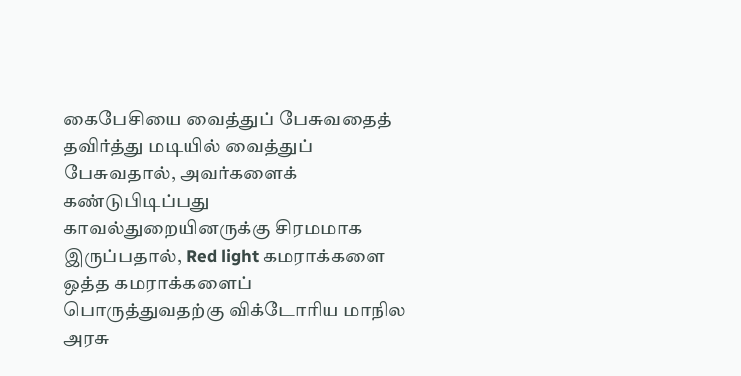கைபேசியை வைத்துப் பேசுவதைத் தவிர்த்து மடியில் வைத்துப் பேசுவதால், அவர்களைக் கண்டுபிடிப்பது காவல்துறையினருக்கு சிரமமாக இருப்பதால், Red light கமராக்களை ஒத்த கமராக்களைப் பொருத்துவதற்கு விக்டோரிய மாநில அரசு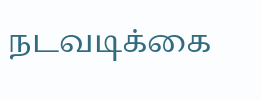நடவடிக்கை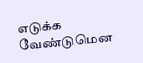எடுக்க வேண்டுமென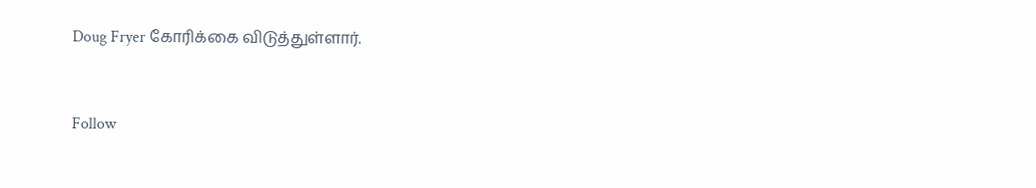Doug Fryer கோரிக்கை விடுத்துள்ளார்.


Follow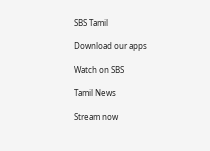SBS Tamil

Download our apps

Watch on SBS

Tamil News

Stream now